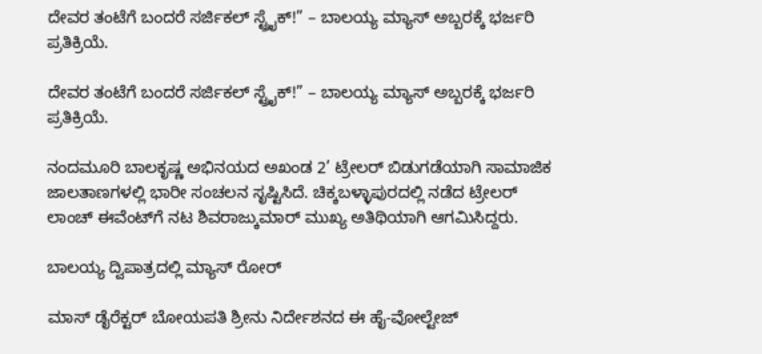ದೇವರ ತಂಟೆಗೆ ಬಂದರೆ ಸರ್ಜಿಕಲ್ ಸ್ಟ್ರೈಕ್!” – ಬಾಲಯ್ಯ ಮ್ಯಾಸ್ ಅಬ್ಬರಕ್ಕೆ ಭರ್ಜರಿ ಪ್ರತಿಕ್ರಿಯೆ.

ದೇವರ ತಂಟೆಗೆ ಬಂದರೆ ಸರ್ಜಿಕಲ್ ಸ್ಟ್ರೈಕ್!” – ಬಾಲಯ್ಯ ಮ್ಯಾಸ್ ಅಬ್ಬರಕ್ಕೆ ಭರ್ಜರಿ ಪ್ರತಿಕ್ರಿಯೆ.

ನಂದಮೂರಿ ಬಾಲಕೃಷ್ಣ ಅಭಿನಯದ ಅಖಂಡ 2’ ಟ್ರೇಲರ್ ಬಿಡುಗಡೆಯಾಗಿ ಸಾಮಾಜಿಕ ಜಾಲತಾಣಗಳಲ್ಲಿ ಭಾರೀ ಸಂಚಲನ ಸೃಷ್ಟಿಸಿದೆ. ಚಿಕ್ಕಬಳ್ಳಾಪುರದಲ್ಲಿ ನಡೆದ ಟ್ರೇಲರ್ ಲಾಂಚ್ ಈವೆಂಟ್‌ಗೆ ನಟ ಶಿವರಾಜ್ಕುಮಾರ್ ಮುಖ್ಯ ಅತಿಥಿಯಾಗಿ ಆಗಮಿಸಿದ್ದರು.

ಬಾಲಯ್ಯ ದ್ವಿಪಾತ್ರದಲ್ಲಿ ಮ್ಯಾಸ್ ರೋರ್

ಮಾಸ್ ಡೈರೆಕ್ಟರ್ ಬೋಯಪತಿ ಶ್ರೀನು ನಿರ್ದೇಶನದ ಈ ಹೈ-ವೋಲ್ಟೇಜ್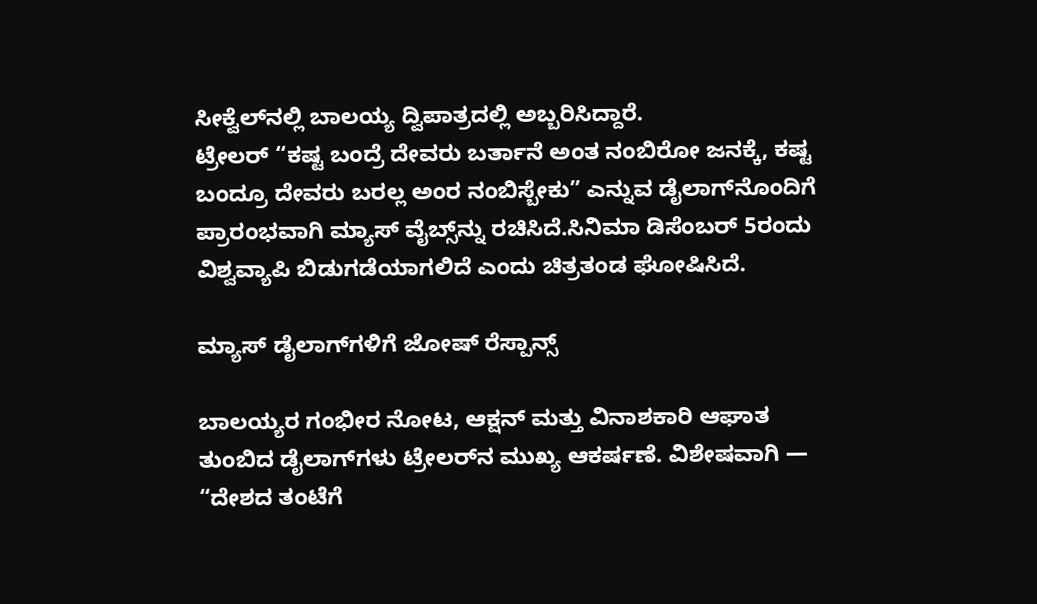ಸೀಕ್ವೆಲ್‌ನಲ್ಲಿ ಬಾಲಯ್ಯ ದ್ವಿಪಾತ್ರದಲ್ಲಿ ಅಬ್ಬರಿಸಿದ್ದಾರೆ.
ಟ್ರೇಲರ್ “ಕಷ್ಟ ಬಂದ್ರೆ ದೇವರು ಬರ್ತಾನೆ ಅಂತ ನಂಬಿರೋ ಜನಕ್ಕೆ, ಕಷ್ಟ ಬಂದ್ರೂ ದೇವರು ಬರಲ್ಲ ಅಂರ ನಂಬಿಸ್ಬೇಕು” ಎನ್ನುವ ಡೈಲಾಗ್‌ನೊಂದಿಗೆ ಪ್ರಾರಂಭವಾಗಿ ಮ್ಯಾಸ್ ವೈಬ್ಸ್‌ನ್ನು ರಚಿಸಿದೆ.ಸಿನಿಮಾ ಡಿಸೆಂಬರ್ 5ರಂದು ವಿಶ್ವವ್ಯಾಪಿ ಬಿಡುಗಡೆಯಾಗಲಿದೆ ಎಂದು ಚಿತ್ರತಂಡ ಘೋಷಿಸಿದೆ.

ಮ್ಯಾಸ್ ಡೈಲಾಗ್‌ಗಳಿಗೆ ಜೋಷ್ ರೆಸ್ಪಾನ್ಸ್

ಬಾಲಯ್ಯರ ಗಂಭೀರ ನೋಟ, ಆಕ್ಷನ್ ಮತ್ತು ವಿನಾಶಕಾರಿ ಆಘಾತ ತುಂಬಿದ ಡೈಲಾಗ್‌ಗಳು ಟ್ರೇಲರ್‌ನ ಮುಖ್ಯ ಆಕರ್ಷಣೆ. ವಿಶೇಷವಾಗಿ —
“ದೇಶದ ತಂಟೆಗೆ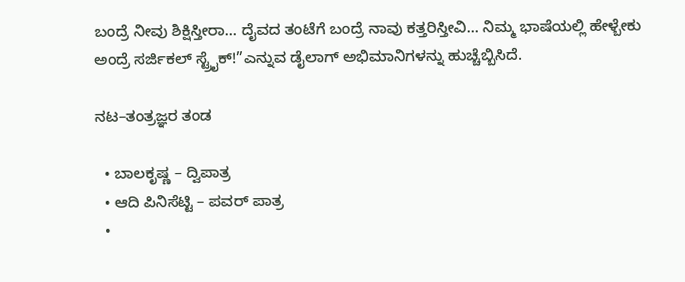ಬಂದ್ರೆ ನೀವು ಶಿಕ್ಷಿಸ್ತೀರಾ… ದೈವದ ತಂಟೆಗೆ ಬಂದ್ರೆ ನಾವು ಕತ್ತರಿಸ್ತೀವಿ… ನಿಮ್ಮ ಭಾಷೆಯಲ್ಲಿ ಹೇಳ್ಬೇಕು ಅಂದ್ರೆ ಸರ್ಜಿಕಲ್ ಸ್ಟ್ರೈಕ್!”ಎನ್ನುವ ಡೈಲಾಗ್ ಅಭಿಮಾನಿಗಳನ್ನು ಹುಚ್ಚೆಬ್ಬಿಸಿದೆ.

ನಟ–ತಂತ್ರಜ್ಞರ ತಂಡ

  • ಬಾಲಕೃಷ್ಣ – ದ್ವಿಪಾತ್ರ
  • ಆದಿ ಪಿನಿಸೆಟ್ಟಿ – ಪವರ್ ಪಾತ್ರ
  •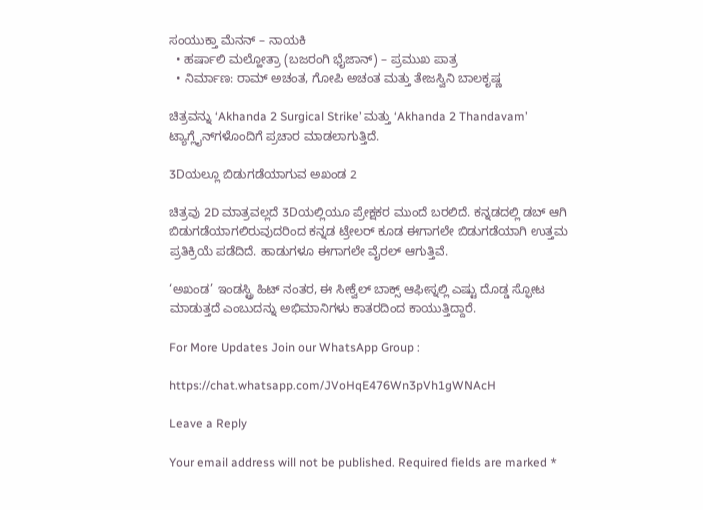ಸಂಯುಕ್ತಾ ಮೆನನ್ – ನಾಯಕಿ
  • ಹರ್ಷಾಲಿ ಮಲ್ಹೋತ್ರಾ (ಬಜರಂಗಿ ಭೈಜಾನ್) – ಪ್ರಮುಖ ಪಾತ್ರ
  • ನಿರ್ಮಾಣ: ರಾಮ್ ಅಚಂತ, ಗೋಪಿ ಅಚಂತ ಮತ್ತು ತೇಜಸ್ವಿನಿ ಬಾಲಕೃಷ್ಣ

ಚಿತ್ರವನ್ನು ‘Akhanda 2 Surgical Strike’ ಮತ್ತು ‘Akhanda 2 Thandavam’ ಟ್ಯಾಗ್ಲೈನ್‌ಗಳೊಂದಿಗೆ ಪ್ರಚಾರ ಮಾಡಲಾಗುತ್ತಿದೆ.

3Dಯಲ್ಲೂ ಬಿಡುಗಡೆಯಾಗುವ ಅಖಂಡ 2

ಚಿತ್ರವು 2D ಮಾತ್ರವಲ್ಲದೆ 3Dಯಲ್ಲಿಯೂ ಪ್ರೇಕ್ಷಕರ ಮುಂದೆ ಬರಲಿದೆ. ಕನ್ನಡದಲ್ಲಿ ಡಬ್ ಆಗಿ ಬಿಡುಗಡೆಯಾಗಲಿರುವುದರಿಂದ ಕನ್ನಡ ಟ್ರೇಲರ್ ಕೂಡ ಈಗಾಗಲೇ ಬಿಡುಗಡೆಯಾಗಿ ಉತ್ತಮ ಪ್ರತಿಕ್ರಿಯೆ ಪಡೆದಿದೆ. ಹಾಡುಗಳೂ ಈಗಾಗಲೇ ವೈರಲ್ ಆಗುತ್ತಿವೆ.

‘ಅಖಂಡ’ ಇಂಡಸ್ಟ್ರಿ ಹಿಟ್ ನಂತರ, ಈ ಸೀಕ್ವೆಲ್ ಬಾಕ್ಸ್ ಆಫೀಸ್ನಲ್ಲಿ ಎಷ್ಟು ದೊಡ್ಡ ಸ್ಫೋಟ ಮಾಡುತ್ತದೆ ಎಂಬುದನ್ನು ಅಭಿಮಾನಿಗಳು ಕಾತರದಿಂದ ಕಾಯುತ್ತಿದ್ದಾರೆ.

For More Updates Join our WhatsApp Group :

https://chat.whatsapp.com/JVoHqE476Wn3pVh1gWNAcH

Leave a Reply

Your email address will not be published. Required fields are marked *